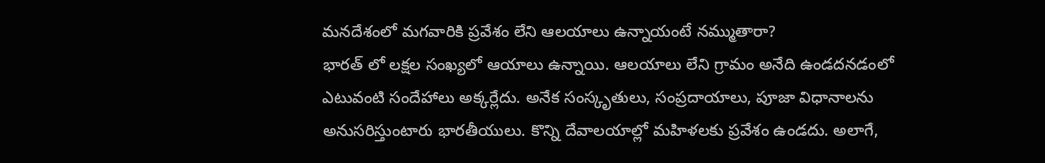మనదేశంలో మగవారికి ప్రవేశం లేని ఆలయాలు ఉన్నాయంటే నమ్ముతారా?
భారత్ లో లక్షల సంఖ్యలో ఆయాలు ఉన్నాయి. ఆలయాలు లేని గ్రామం అనేది ఉండదనడంలో ఎటువంటి సందేహాలు అక్కర్లేదు. అనేక సంస్కృతులు, సంప్రదాయాలు, పూజా విధానాలను అనుసరిస్తుంటారు భారతీయులు. కొన్ని దేవాలయాల్లో మహిళలకు ప్రవేశం ఉండదు. అలాగే,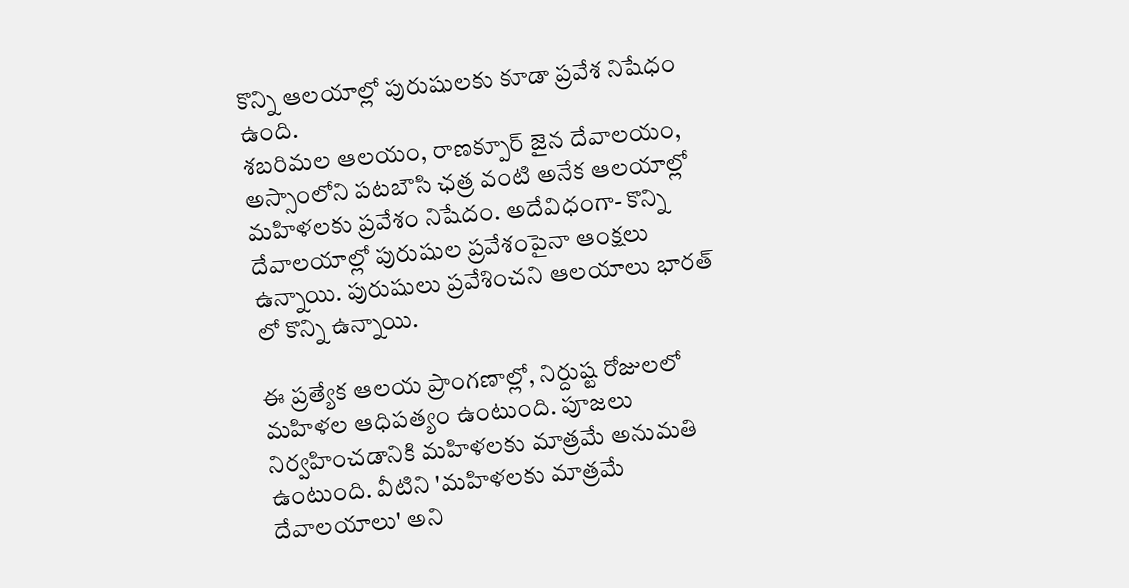కొన్ని ఆలయాల్లో పురుషులకు కూడా ప్రవేశ నిషేధం ఉంది.
శబరిమల ఆలయం, రాణక్పూర్ జైన దేవాలయం, అస్సాంలోని పటబౌసి ఛత్ర వంటి అనేక ఆలయాల్లో మహిళలకు ప్రవేశం నిషేదం. అదేవిధంగా- కొన్ని దేవాలయాల్లో పురుషుల ప్రవేశంపైనా ఆంక్షలు ఉన్నాయి. పురుషులు ప్రవేశించని ఆలయాలు భారత్ లో కొన్ని ఉన్నాయి.

ఈ ప్రత్యేక ఆలయ ప్రాంగణాల్లో, నిర్దుష్ట రోజులలో మహిళల ఆధిపత్యం ఉంటుంది. పూజలు నిర్వహించడానికి మహిళలకు మాత్రమే అనుమతి ఉంటుంది. వీటిని 'మహిళలకు మాత్రమే దేవాలయాలు' అని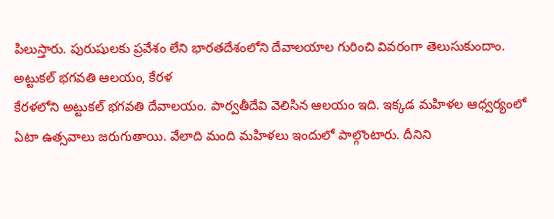పిలుస్తారు. పురుషులకు ప్రవేశం లేని భారతదేశంలోని దేవాలయాల గురించి వివరంగా తెలుసుకుందాం.
అట్టుకల్ భగవతి ఆలయం, కేరళ
కేరళలోని అట్టుకల్ భగవతి దేవాలయం. పార్వతీదేవి వెలిసిన ఆలయం ఇది. ఇక్కడ మహిళల ఆధ్వర్యంలో ఏటా ఉత్సవాలు జరుగుతాయి. వేలాది మంది మహిళలు ఇందులో పాల్గొంటారు. దీనిని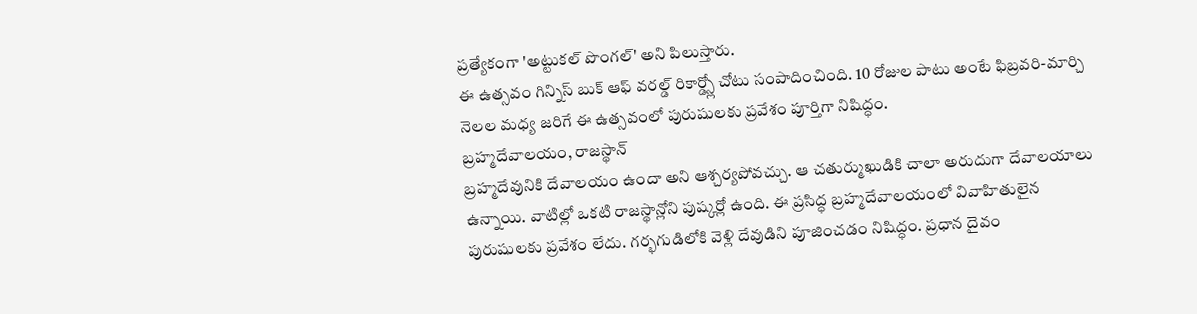ప్రత్యేకంగా 'అట్టుకల్ పొంగల్' అని పిలుస్తారు.
ఈ ఉత్సవం గిన్నిస్ బుక్ ఆఫ్ వరల్డ్ రికార్డ్స్లో చోటు సంపాదించింది. 10 రోజుల పాటు అంటే ఫిబ్రవరి-మార్చి నెలల మధ్య జరిగే ఈ ఉత్సవంలో పురుషులకు ప్రవేశం పూర్తిగా నిషిద్ధం.
బ్రహ్మదేవాలయం, రాజస్థాన్
బ్రహ్మదేవునికి దేవాలయం ఉందా అని ఆశ్చర్యపోవచ్చు. ఆ చతుర్ముఖుడికి చాలా అరుదుగా దేవాలయాలు ఉన్నాయి. వాటిల్లో ఒకటి రాజస్థాన్లోని పుష్కర్లో ఉంది. ఈ ప్రసిద్ధ బ్రహ్మదేవాలయంలో వివాహితులైన పురుషులకు ప్రవేశం లేదు. గర్భగుడిలోకి వెళ్లి దేవుడిని పూజించడం నిషిద్ధం. ప్రధాన దైవం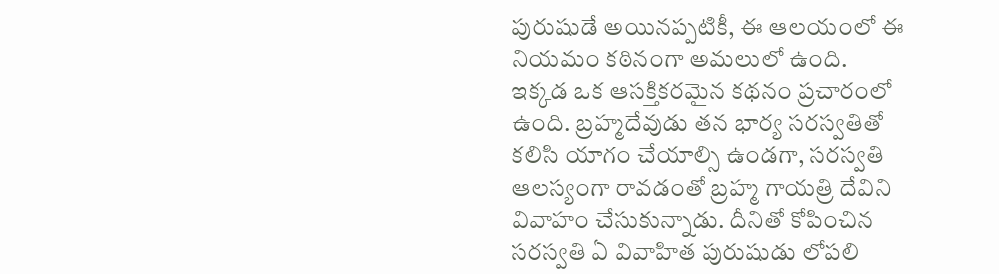పురుషుడే అయినప్పటికీ, ఈ ఆలయంలో ఈ నియమం కఠినంగా అమలులో ఉంది.
ఇక్కడ ఒక ఆసక్తికరమైన కథనం ప్రచారంలో ఉంది. బ్రహ్మదేవుడు తన భార్య సరస్వతితో కలిసి యాగం చేయాల్సి ఉండగా, సరస్వతి ఆలస్యంగా రావడంతో బ్రహ్మ గాయత్రి దేవిని వివాహం చేసుకున్నాడు. దీనితో కోపించిన సరస్వతి ఏ వివాహిత పురుషుడు లోపలి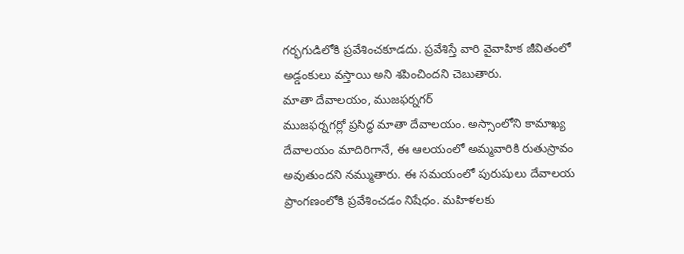గర్భగుడిలోకి ప్రవేశించకూడదు. ప్రవేశిస్తే వారి వైవాహిక జీవితంలో అడ్డంకులు వస్తాయి అని శపించిందని చెబుతారు.
మాతా దేవాలయం, ముజఫర్నగర్
ముజఫర్నగర్లో ప్రసిద్ధ మాతా దేవాలయం. అస్సాంలోని కామాఖ్య దేవాలయం మాదిరిగానే, ఈ ఆలయంలో అమ్మవారికి రుతుస్రావం అవుతుందని నమ్ముతారు. ఈ సమయంలో పురుషులు దేవాలయ ప్రాంగణంలోకి ప్రవేశించడం నిషేధం. మహిళలకు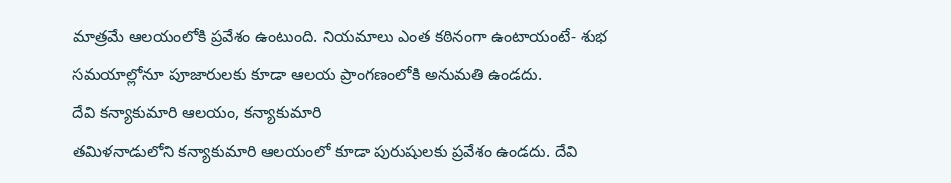మాత్రమే ఆలయంలోకి ప్రవేశం ఉంటుంది. నియమాలు ఎంత కఠినంగా ఉంటాయంటే- శుభ సమయాల్లోనూ పూజారులకు కూడా ఆలయ ప్రాంగణంలోకి అనుమతి ఉండదు.
దేవి కన్యాకుమారి ఆలయం, కన్యాకుమారి
తమిళనాడులోని కన్యాకుమారి ఆలయంలో కూడా పురుషులకు ప్రవేశం ఉండదు. దేవి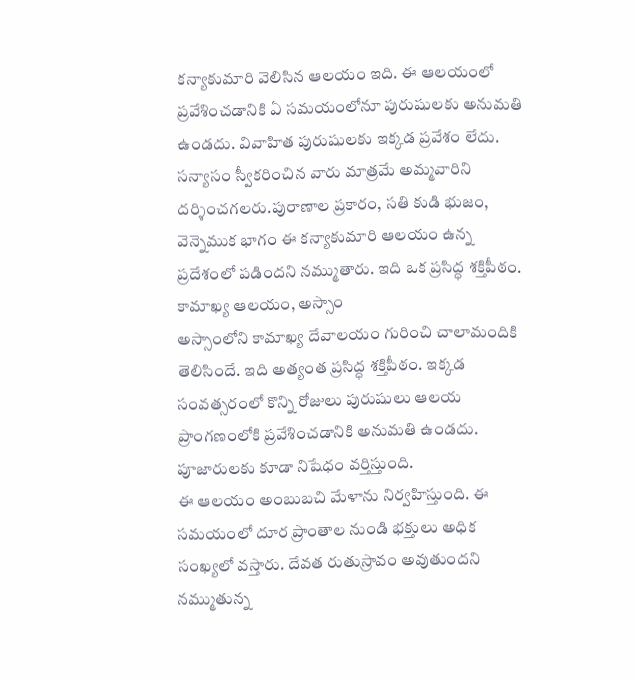కన్యాకుమారి వెలిసిన ఆలయం ఇది. ఈ ఆలయంలో ప్రవేశించడానికి ఏ సమయంలోనూ పురుషులకు అనుమతి ఉండదు. వివాహిత పురుషులకు ఇక్కడ ప్రవేశం లేదు. సన్యాసం స్వీకరించిన వారు మాత్రమే అమ్మవారిని దర్శించగలరు.పురాణాల ప్రకారం, సతి కుడి భుజం, వెన్నెముక భాగం ఈ కన్యాకుమారి ఆలయం ఉన్న ప్రదేశంలో పడిందని నమ్ముతారు. ఇది ఒక ప్రసిద్ధ శక్తిపీఠం.
కామాఖ్య ఆలయం, అస్సాం
అస్సాంలోని కామాఖ్య దేవాలయం గురించి చాలామందికి తెలిసిందే. ఇది అత్యంత ప్రసిద్ధ శక్తిపీఠం. ఇక్కడ సంవత్సరంలో కొన్ని రోజులు పురుషులు ఆలయ ప్రాంగణంలోకి ప్రవేశించడానికి అనుమతి ఉండదు. పూజారులకు కూడా నిషేధం వర్తిస్తుంది.
ఈ ఆలయం అంబుబచి మేళాను నిర్వహిస్తుంది. ఈ సమయంలో దూర ప్రాంతాల నుండి భక్తులు అధిక సంఖ్యలో వస్తారు. దేవత రుతుస్రావం అవుతుందని నమ్ముతున్న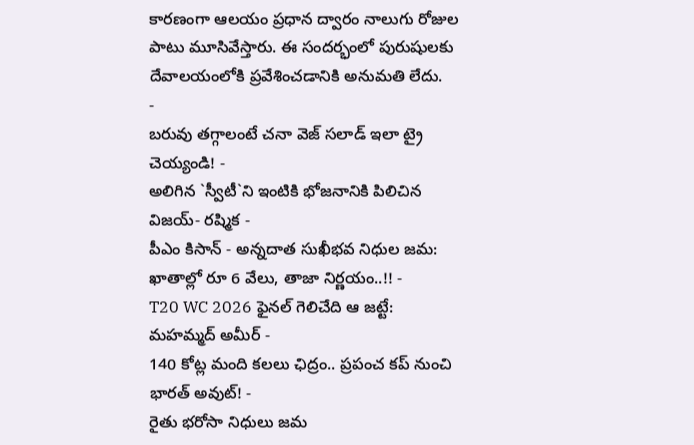కారణంగా ఆలయం ప్రధాన ద్వారం నాలుగు రోజుల పాటు మూసివేస్తారు. ఈ సందర్భంలో పురుషులకు దేవాలయంలోకి ప్రవేశించడానికి అనుమతి లేదు.
-
బరువు తగ్గాలంటే చనా వెజ్ సలాడ్ ఇలా ట్రై చెయ్యండి! -
అలిగిన `స్వీటీ`ని ఇంటికి భోజనానికి పిలిచిన విజయ్- రష్మిక -
పీఎం కిసాన్ - అన్నదాత సుఖీభవ నిధుల జమ: ఖాతాల్లో రూ 6 వేలు, తాజా నిర్ణయం..!! -
T20 WC 2026 ఫైనల్ గెలిచేది ఆ జట్టే: మహమ్మద్ అమీర్ -
140 కోట్ల మంది కలలు ఛిద్రం.. ప్రపంచ కప్ నుంచి భారత్ అవుట్! -
రైతు భరోసా నిధులు జమ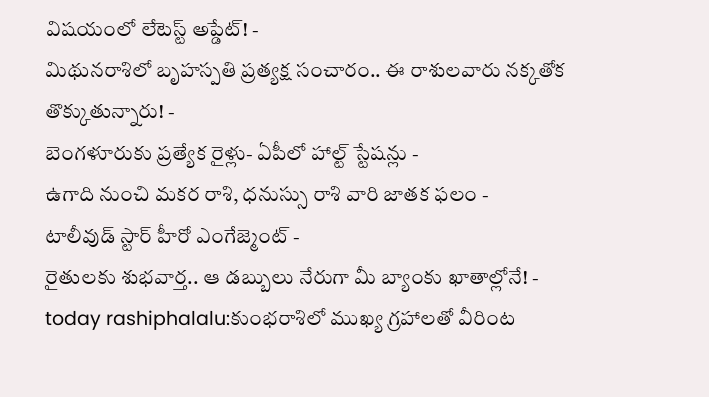విషయంలో లేటెస్ట్ అప్డేట్! -
మిథునరాశిలో బృహస్పతి ప్రత్యక్ష సంచారం.. ఈ రాశులవారు నక్కతోక తొక్కుతున్నారు! -
బెంగళూరుకు ప్రత్యేక రైళ్లు- ఏపీలో హాల్ట్ స్టేషన్లు -
ఉగాది నుంచి మకర రాశి, ధనుస్సు రాశి వారి జాతక ఫలం -
టాలీవుడ్ స్టార్ హీరో ఎంగేజ్మెంట్ -
రైతులకు శుభవార్త.. ఆ డబ్బులు నేరుగా మీ బ్యాంకు ఖాతాల్లోనే! -
today rashiphalalu:కుంభరాశిలో ముఖ్య గ్రహాలతో వీరింట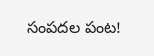సంపదల పంట!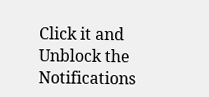Click it and Unblock the Notifications